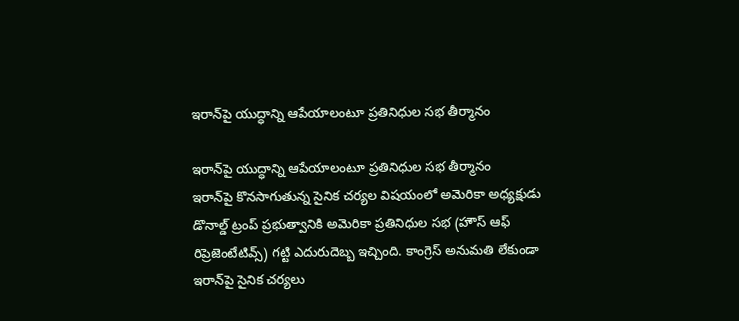ఇరాన్‌పై యుద్ధాన్ని ఆపేయాలంటూ ప్రతినిధుల సభ తీర్మానం

ఇరాన్‌పై యుద్ధాన్ని ఆపేయాలంటూ ప్రతినిధుల సభ తీర్మానం
ఇరాన్‌పై కొనసాగుతున్న సైనిక చర్యల విషయంలో అమెరికా అధ్యక్షుడు డొనాల్డ్ ట్రంప్ ప్రభుత్వానికి అమెరికా ప్రతినిధుల సభ (హౌస్ ఆఫ్ రిప్రెజెంటేటివ్స్) గట్టి ఎదురుదెబ్బ ఇచ్చింది. కాంగ్రెస్ అనుమతి లేకుండా ఇరాన్‌పై సైనిక చర్యలు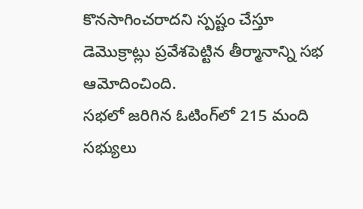కొనసాగించరాదని స్పష్టం చేస్తూ డెమొక్రాట్లు ప్రవేశపెట్టిన తీర్మానాన్ని సభ ఆమోదించింది.
సభలో జరిగిన ఓటింగ్‌లో 215 మంది సభ్యులు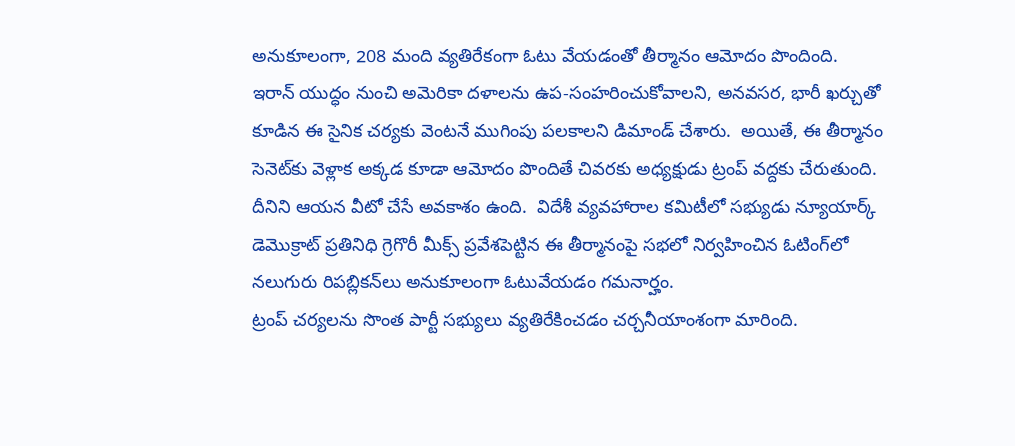అనుకూలంగా, 208 మంది వ్యతిరేకంగా ఓటు వేయడంతో తీర్మానం ఆమోదం పొందింది.
ఇరాన్ యుద్ధం నుంచి అమెరికా దళాలను ఉప-సంహరించుకోవాలని, అనవసర, భారీ ఖర్చుతో కూడిన ఈ సైనిక చర్యకు వెంటనే ముగింపు పలకాలని డిమాండ్‌ చేశారు.  అయితే, ఈ తీర్మానం సెనెట్‌కు వెళ్లాక అక్కడ కూడా ఆమోదం పొందితే చివరకు అధ్యక్షుడు ట్రంప్‌ వద్దకు చేరుతుంది. దీనిని ఆయన వీటో చేసే అవకాశం ఉంది.  విదేశీ వ్యవహారాల కమిటీలో సభ్యుడు న్యూయార్క్‌ డెమొక్రాట్ ప్రతినిధి గ్రెగొరీ మీక్స్‌ ప్రవేశపెట్టిన ఈ తీర్మానంపై సభలో నిర్వహించిన ఓటింగ్‌లో నలుగురు రిపబ్లికన్‌లు అనుకూలంగా ఓటువేయడం గమనార్హం.
ట్రంప్‌ చర్యలను సొంత పార్టీ సభ్యులు వ్యతిరేకించడం చర్చనీయాంశంగా మారింది.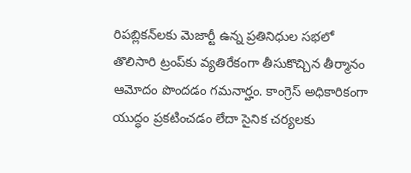రిపబ్లికన్‌లకు మెజార్టీ ఉన్న ప్రతినిధుల సభలో తొలిసారి ట్రంప్‌కు వ్యతిరేకంగా తీసుకొచ్చిన తీర్మానం ఆమోదం పొందడం గమనార్హం. కాంగ్రెస్‌ అధికారికంగా యుద్ధం ప్రకటించడం లేదా సైనిక చర్యలకు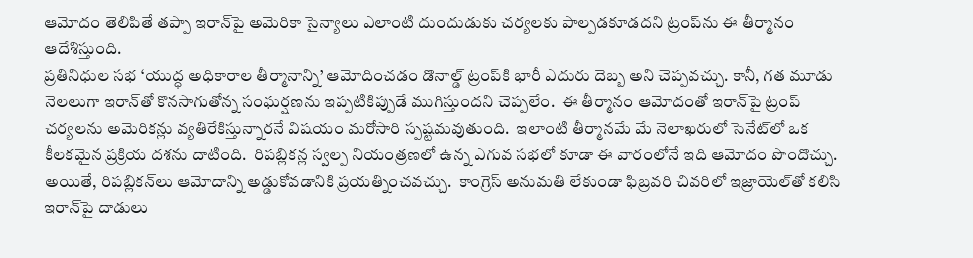ఆమోదం తెలిపితే తప్పా ఇరాన్‌పై అమెరికా సైన్యాలు ఎలాంటి దుందుడుకు చర్యలకు పాల్పడకూడదని ట్రంప్‌ను ఈ తీర్మానం ఆదేశిస్తుంది.
ప్రతినిధుల సభ ‘యుద్ధ అధికారాల తీర్మానాన్ని’ ఆమోదించడం డొనాల్డ్ ట్రంప్‌కి భారీ ఎదురు దెబ్బ అని చెప్పవచ్చు. కానీ, గత మూడు నెలలుగా ఇరాన్‌తో కొనసాగుతోన్న సంఘర్షణను ఇప్పటికిప్పుడే ముగిస్తుందని చెప్పలేం.  ఈ తీర్మానం ఆమోదంతో ఇరాన్‌పై ట్రంప్‌ చర్యలను అమెరికన్లు వ్యతిరేకిస్తున్నారనే విషయం మరోసారి స్పష్టమవుతుంది.  ఇలాంటి తీర్మానమే మే నెలాఖరులో సెనేట్‌లో ఒక కీలకమైన ప్రక్రియ దశను దాటింది.  రిపబ్లికన్ల స్వల్ప నియంత్రణలో ఉన్న ఎగువ సభలో కూడా ఈ వారంలోనే ఇది ఆమోదం పొందొచ్చు.
అయితే, రిపబ్లికన్‌లు ఆమోదాన్ని అడ్డుకోవడానికి ప్రయత్నించవచ్చు.  కాంగ్రెస్ అనుమతి లేకుండా ఫిబ్రవరి చివరిలో ఇజ్రాయెల్‌తో కలిసి ఇరాన్‌పై దాడులు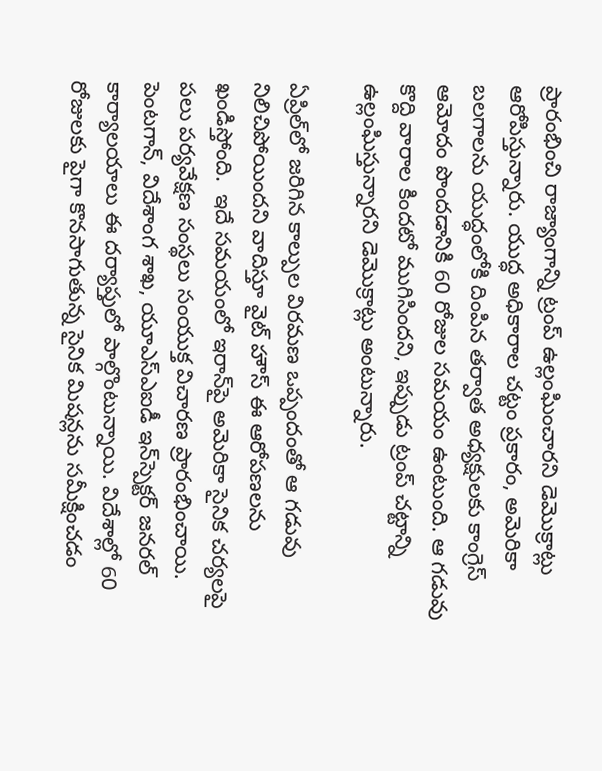ప్రారంభించి రాజ్యాంగాన్ని ట్రంప్ ఉల్లంఘించారని డెమొక్రాట్లు ఆరోపిస్తున్నారు. యుద్ధ అధికారాల చట్టం ప్రకారం, అమెరికా బలగాలను యుద్ధంలోకి దింపిన తర్వాత అధ్యక్షులకు కాంగ్రెస్ ఆమోదం పొందడానికి 60 రోజుల సమయం ఉంటుంది. ఆ గడువు కొద్ది వారాల కిందటో ముగిసిందని, ఇప్పుడు ట్రంప్ చట్టాన్ని ఉల్లంఘిస్తున్నారని డెమొక్రాట్లు అంటున్నారు.

ఏప్రిల్‌లో జరిగిన కాల్పుల విరమణ ఒప్పందంతో ఆ గడువు నిలిచిపోయిందని వాదిస్తూ వైట్ హౌస్ ఈ ఆరోపణలను ఖండిస్తోంది.  ఇదే సమయంలో ఇరాన్‌పై అమెరికా సైనిక చర్యలపై పలు పర్యవేక్షణ సంస్థలు సంయుక్త విచారణ ప్రారంభించాయి. పెంటగాన్, విదేశాంగ శాఖ, యూఎస్‌ఎఐడీ ఇన్‌స్పెక్టర్ జనరల్ కార్యాలయాలు ఈ దర్యాప్తులో పాల్గొంటున్నాయి. విదేశాల్లో 60 రోజులకు పైగా కొనసాగుతున్న సైనిక మిషన్లను సమీక్షించడం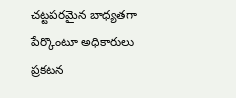చట్టపరమైన బాధ్యతగా పేర్కొంటూ అధికారులు ప్రకటన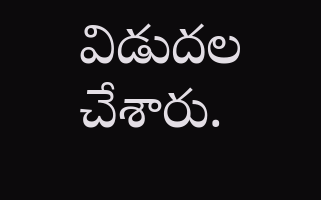విడుదల చేశారు.